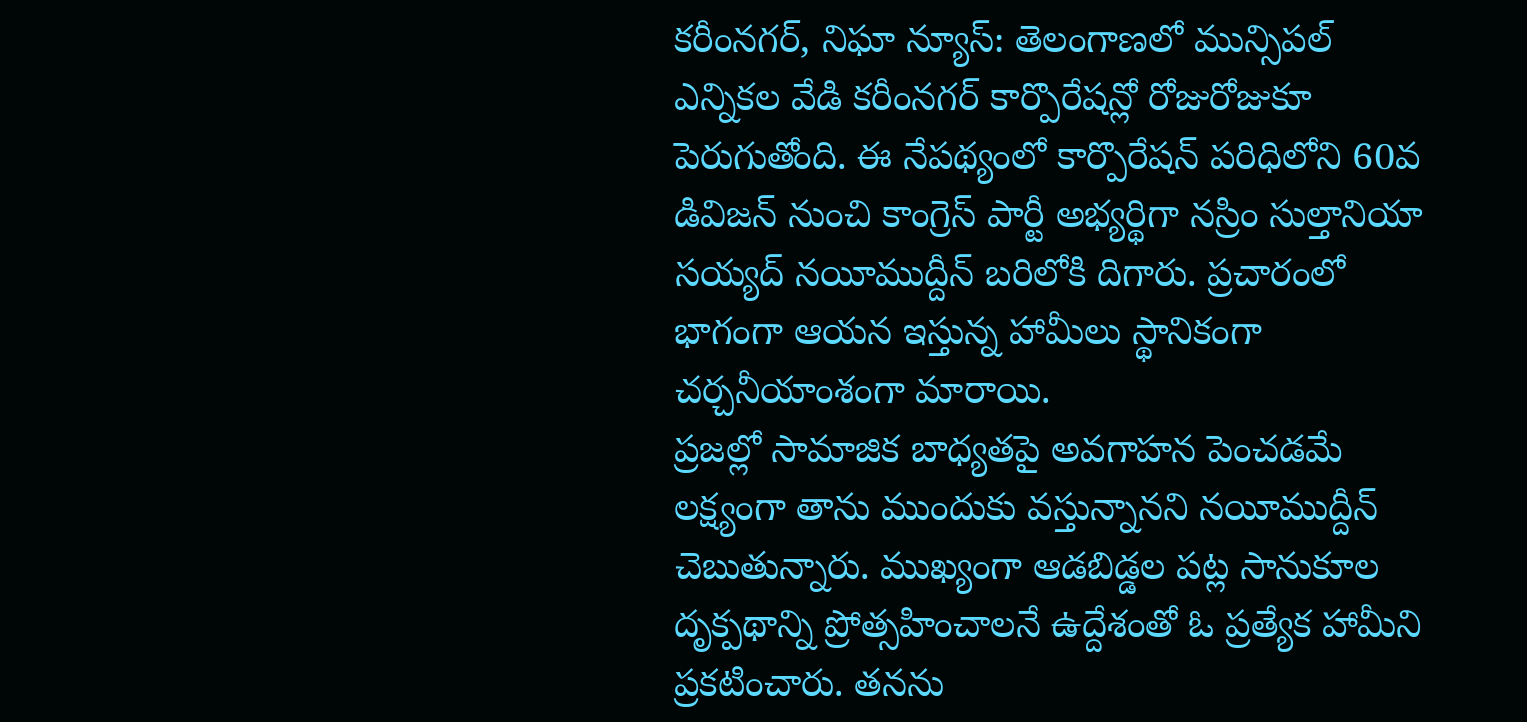కరీంనగర్, నిఘా న్యూస్: తెలంగాణలో మున్సిపల్ ఎన్నికల వేడి కరీంనగర్ కార్పొరేషన్లో రోజురోజుకూ పెరుగుతోంది. ఈ నేపథ్యంలో కార్పొరేషన్ పరిధిలోని 60వ డివిజన్ నుంచి కాంగ్రెస్ పార్టీ అభ్యర్థిగా నస్రిం సుల్తానియా సయ్యద్ నయీముద్దీన్ బరిలోకి దిగారు. ప్రచారంలో భాగంగా ఆయన ఇస్తున్న హామీలు స్థానికంగా చర్చనీయాంశంగా మారాయి.
ప్రజల్లో సామాజిక బాధ్యతపై అవగాహన పెంచడమే లక్ష్యంగా తాను ముందుకు వస్తున్నానని నయీముద్దీన్ చెబుతున్నారు. ముఖ్యంగా ఆడబిడ్డల పట్ల సానుకూల దృక్పథాన్ని ప్రోత్సహించాలనే ఉద్దేశంతో ఓ ప్రత్యేక హామీని ప్రకటించారు. తనను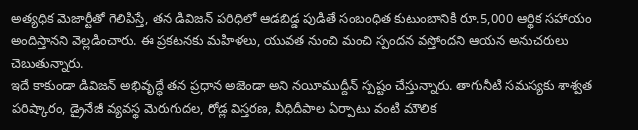అత్యధిక మెజార్టీతో గెలిపిస్తే, తన డివిజన్ పరిధిలో ఆడబిడ్డ పుడితే సంబంధిత కుటుంబానికి రూ.5,000 ఆర్థిక సహాయం అందిస్తానని వెల్లడించారు. ఈ ప్రకటనకు మహిళలు, యువత నుంచి మంచి స్పందన వస్తోందని ఆయన అనుచరులు చెబుతున్నారు.
ఇదే కాకుండా డివిజన్ అభివృద్ధే తన ప్రధాన అజెండా అని నయీముద్దీన్ స్పష్టం చేస్తున్నారు. తాగునీటి సమస్యకు శాశ్వత పరిష్కారం, డ్రైనేజీ వ్యవస్థ మెరుగుదల, రోడ్ల విస్తరణ, వీధిదీపాల ఏర్పాటు వంటి మౌలిక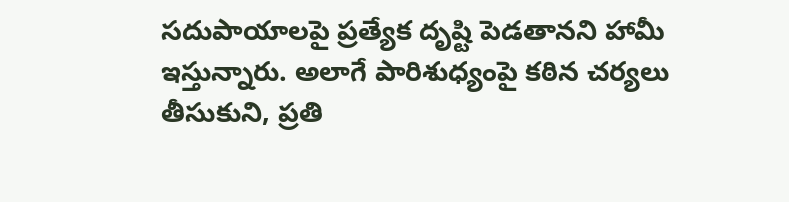సదుపాయాలపై ప్రత్యేక దృష్టి పెడతానని హామీ ఇస్తున్నారు. అలాగే పారిశుధ్యంపై కఠిన చర్యలు తీసుకుని, ప్రతి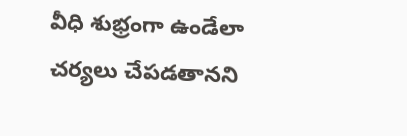వీధి శుభ్రంగా ఉండేలా చర్యలు చేపడతానని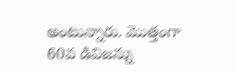అంటున్నారు. మొత్తంగా 60వ డివిజన్ను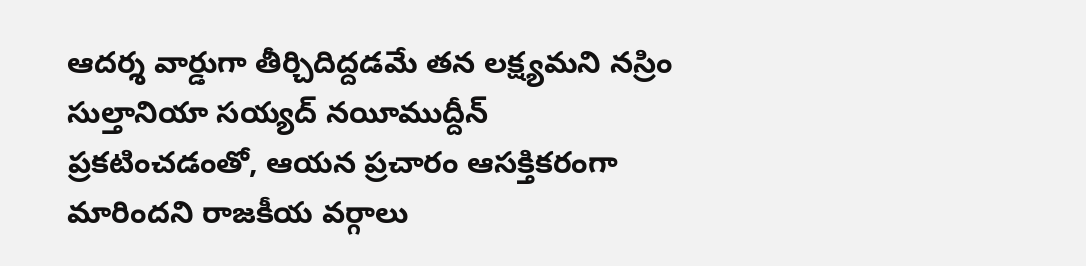ఆదర్శ వార్డుగా తీర్చిదిద్దడమే తన లక్ష్యమని నస్రిం సుల్తానియా సయ్యద్ నయీముద్దీన్ ప్రకటించడంతో, ఆయన ప్రచారం ఆసక్తికరంగా మారిందని రాజకీయ వర్గాలు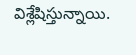విశ్లేషిస్తున్నాయి.